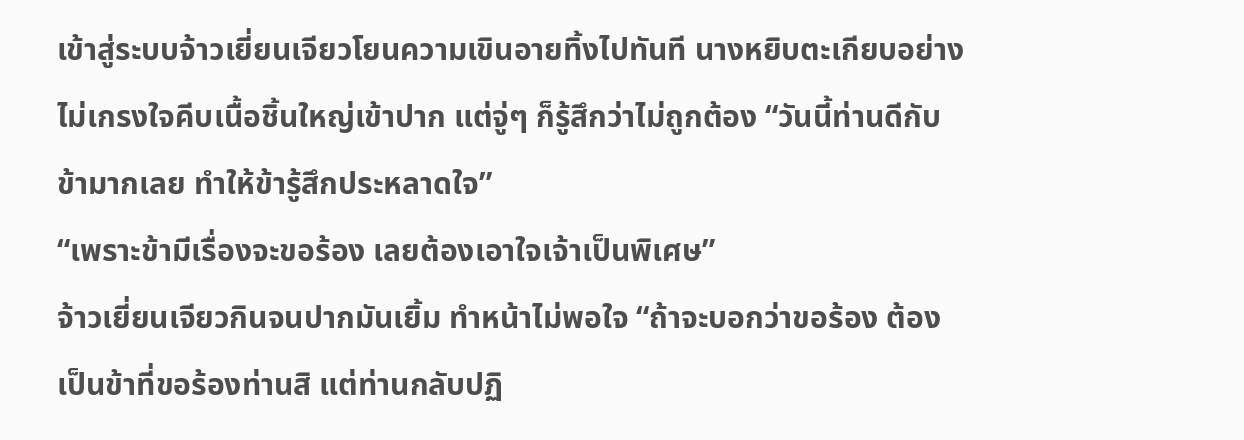เข้าสู่ระบบจ้าวเยี่ยนเจียวโยนความเขินอายทิ้งไปทันที นางหยิบตะเกียบอย่างไม่เกรงใจคีบเนื้อชิ้นใหญ่เข้าปาก แต่จู่ๆ ก็รู้สึกว่าไม่ถูกต้อง “วันนี้ท่านดีกับข้ามากเลย ทำให้ข้ารู้สึกประหลาดใจ”
“เพราะข้ามีเรื่องจะขอร้อง เลยต้องเอาใจเจ้าเป็นพิเศษ”
จ้าวเยี่ยนเจียวกินจนปากมันเยิ้ม ทำหน้าไม่พอใจ “ถ้าจะบอกว่าขอร้อง ต้องเป็นข้าที่ขอร้องท่านสิ แต่ท่านกลับปฏิ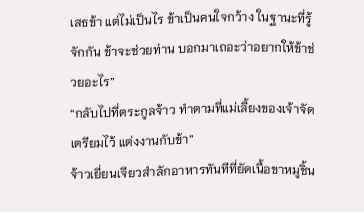เสธข้า แต่ไม่เป็นไร ข้าเป็นคนใจกว้าง ในฐานะที่รู้จักกัน ข้าจะช่วยท่าน บอกมาเถอะว่าอยากให้ข้าช่วยอะไร”
“กลับไปที่ตระกูลจ้าว ทำตามที่แม่เลี้ยงของเจ้าจัดเตรียมไว้ แต่งงานกับข้า”
จ้าวเยี่ยนเจียวสำลักอาหารทันทีที่ยัดเนื้อขาหมูชิ้น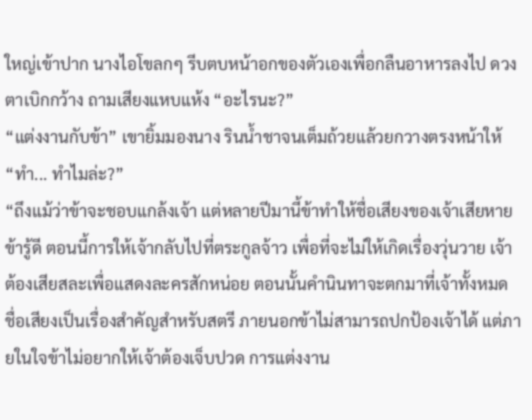ใหญ่เข้าปาก นางไอโขลกๆ รีบตบหน้าอกของตัวเองเพื่อกลืนอาหารลงไป ดวงตาเบิกกว้าง ถามเสียงแหบแห้ง “อะไรนะ?”
“แต่งงานกับข้า” เขายิ้มมองนาง รินน้ำชาจนเต็มถ้วยแล้วยกวางตรงหน้าให้
“ทำ... ทำไมล่ะ?”
“ถึงแม้ว่าข้าจะชอบแกล้งเจ้า แต่หลายปีมานี้ข้าทำให้ชื่อเสียงของเจ้าเสียหาย ข้ารู้ดี ตอนนี้การให้เจ้ากลับไปที่ตระกูลจ้าว เพื่อที่จะไม่ให้เกิดเรื่องวุ่นวาย เจ้าต้องเสียสละเพื่อแสดงละครสักหน่อย ตอนนั้นคำนินทาจะตกมาที่เจ้าทั้งหมด ชื่อเสียงเป็นเรื่องสำคัญสำหรับสตรี ภายนอกข้าไม่สามารถปกป้องเจ้าได้ แต่ภายในใจข้าไม่อยากให้เจ้าต้องเจ็บปวด การแต่งงาน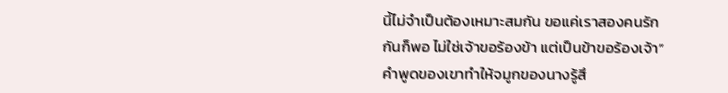นี้ไม่จำเป็นต้องเหมาะสมกัน ขอแค่เราสองคนรักกันก็พอ ไม่ใช่เจ้าขอร้องข้า แต่เป็นข้าขอร้องเจ้า”
คำพูดของเขาทำให้จมูกของนางรู้สึ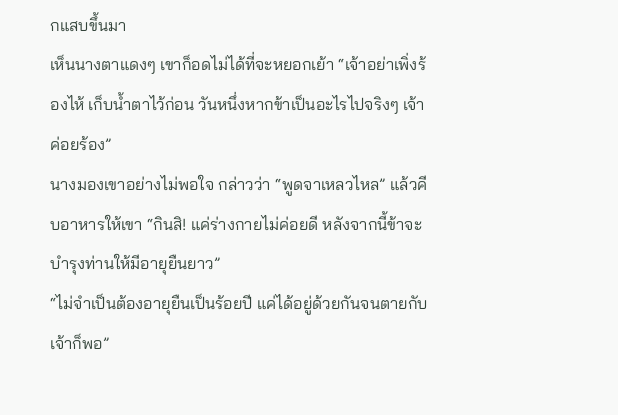กแสบขึ้นมา
เห็นนางตาแดงๆ เขาก็อดไม่ได้ที่จะหยอกเย้า “เจ้าอย่าเพิ่งร้องไห้ เก็บน้ำตาไว้ก่อน วันหนึ่งหากข้าเป็นอะไรไปจริงๆ เจ้าค่อยร้อง”
นางมองเขาอย่างไม่พอใจ กล่าวว่า “พูดจาเหลวไหล” แล้วคีบอาหารให้เขา “กินสิ! แค่ร่างกายไม่ค่อยดี หลังจากนี้ข้าจะบำรุงท่านให้มีอายุยืนยาว”
“ไม่จำเป็นต้องอายุยืนเป็นร้อยปี แค่ได้อยู่ด้วยกันจนตายกับเจ้าก็พอ”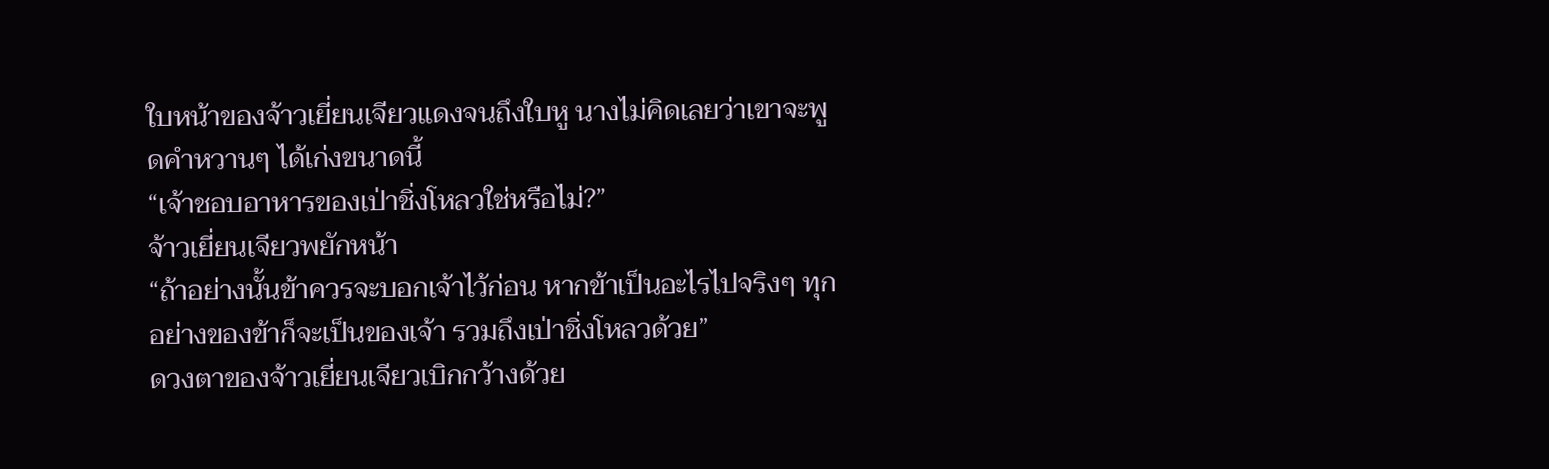ใบหน้าของจ้าวเยี่ยนเจียวแดงจนถึงใบหู นางไม่คิดเลยว่าเขาจะพูดคำหวานๆ ได้เก่งขนาดนี้
“เจ้าชอบอาหารของเป่าชิ่งโหลวใช่หรือไม่?”
จ้าวเยี่ยนเจียวพยักหน้า
“ถ้าอย่างนั้นข้าควรจะบอกเจ้าไว้ก่อน หากข้าเป็นอะไรไปจริงๆ ทุกอย่างของข้าก็จะเป็นของเจ้า รวมถึงเป่าชิ่งโหลวด้วย”
ดวงตาของจ้าวเยี่ยนเจียวเบิกกว้างด้วย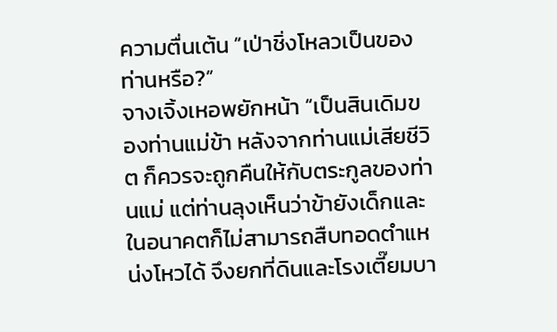ความตื่นเต้น “เป่าชิ่งโหลวเป็นของท่านหรือ?”
จางเจิ้งเหอพยักหน้า “เป็นสินเดิมของท่านแม่ข้า หลังจากท่านแม่เสียชีวิต ก็ควรจะถูกคืนให้กับตระกูลของท่านแม่ แต่ท่านลุงเห็นว่าข้ายังเด็กและในอนาคตก็ไม่สามารถสืบทอดตำแหน่งโหวได้ จึงยกที่ดินและโรงเตี๊ยมบา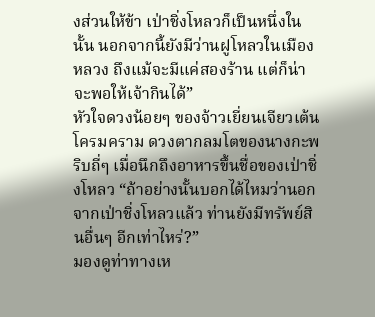งส่วนให้ข้า เป่าชิ่งโหลวก็เป็นหนึ่งในนั้น นอกจากนี้ยังมีว่านฝูโหลวในเมืองหลวง ถึงแม้จะมีแค่สองร้าน แต่ก็น่าจะพอให้เจ้ากินได้”
หัวใจดวงน้อยๆ ของจ้าวเยี่ยนเจียวเต้นโครมคราม ดวงตากลมโตของนางกะพริบถี่ๆ เมื่อนึกถึงอาหารขึ้นชื่อของเป่าชิ่งโหลว “ถ้าอย่างนั้นบอกได้ไหมว่านอกจากเป่าชิ่งโหลวแล้ว ท่านยังมีทรัพย์สินอื่นๆ อีกเท่าไหร่?”
มองดูท่าทางเห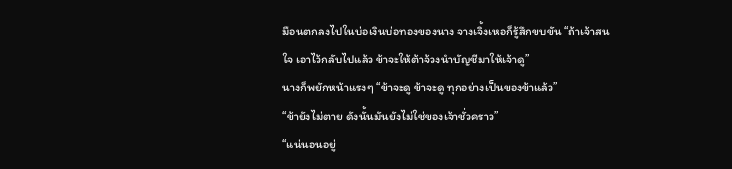มือนตกลงไปในบ่อเงินบ่อทองของนาง จางเจิ้งเหอก็รู้สึกขบขัน “ถ้าเจ้าสนใจ เอาไว้กลับไปแล้ว ข้าจะให้ต้าจ้วงนำบัญชีมาให้เจ้าดู”
นางก็พยักหน้าแรงๆ “ข้าจะดู ข้าจะดู ทุกอย่างเป็นของข้าแล้ว”
“ข้ายังไม่ตาย ดังนั้นมันยังไม่ใช่ของเจ้าชั่วคราว”
“แน่นอนอยู่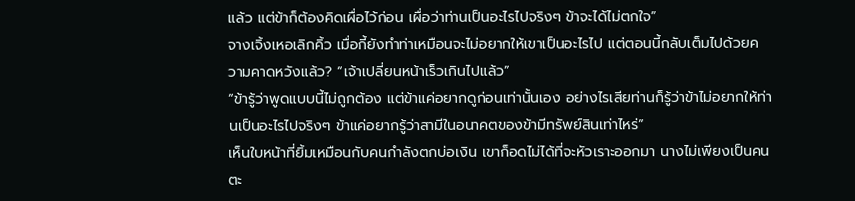แล้ว แต่ข้าก็ต้องคิดเผื่อไว้ก่อน เผื่อว่าท่านเป็นอะไรไปจริงๆ ข้าจะได้ไม่ตกใจ”
จางเจิ้งเหอเลิกคิ้ว เมื่อกี้ยังทำท่าเหมือนจะไม่อยากให้เขาเป็นอะไรไป แต่ตอนนี้กลับเต็มไปด้วยความคาดหวังแล้ว? “เจ้าเปลี่ยนหน้าเร็วเกินไปแล้ว”
“ข้ารู้ว่าพูดแบบนี้ไม่ถูกต้อง แต่ข้าแค่อยากดูก่อนเท่านั้นเอง อย่างไรเสียท่านก็รู้ว่าข้าไม่อยากให้ท่านเป็นอะไรไปจริงๆ ข้าแค่อยากรู้ว่าสามีในอนาคตของข้ามีทรัพย์สินเท่าไหร่”
เห็นใบหน้าที่ยิ้มเหมือนกับคนกำลังตกบ่อเงิน เขาก็อดไม่ได้ที่จะหัวเราะออกมา นางไม่เพียงเป็นคนตะ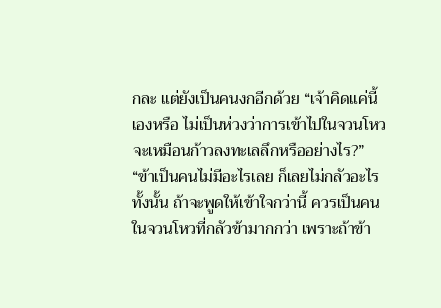กละ แต่ยังเป็นคนงกอีกด้วย “เจ้าคิดแค่นี้เองหรือ ไม่เป็นห่วงว่าการเข้าไปในจวนโหวจะเหมือนก้าวลงทะเลลึกหรืออย่างไร?”
“ข้าเป็นคนไม่มีอะไรเลย ก็เลยไม่กลัวอะไรทั้งนั้น ถ้าจะพูดให้เข้าใจกว่านี้ ควรเป็นคนในจวนโหวที่กลัวข้ามากกว่า เพราะถ้าข้า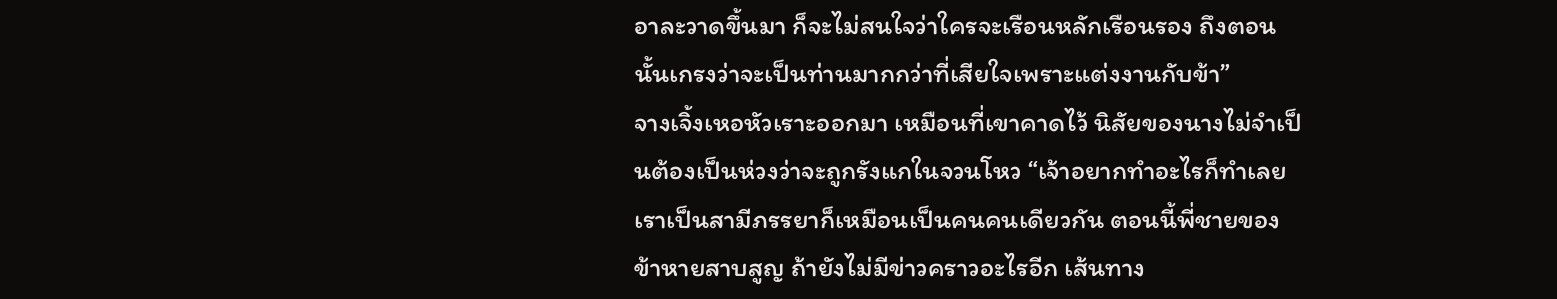อาละวาดขึ้นมา ก็จะไม่สนใจว่าใครจะเรือนหลักเรือนรอง ถึงตอนนั้นเกรงว่าจะเป็นท่านมากกว่าที่เสียใจเพราะแต่งงานกับข้า”
จางเจิ้งเหอหัวเราะออกมา เหมือนที่เขาคาดไว้ นิสัยของนางไม่จำเป็นต้องเป็นห่วงว่าจะถูกรังแกในจวนโหว “เจ้าอยากทำอะไรก็ทำเลย เราเป็นสามีภรรยาก็เหมือนเป็นคนคนเดียวกัน ตอนนี้พี่ชายของข้าหายสาบสูญ ถ้ายังไม่มีข่าวคราวอะไรอีก เส้นทาง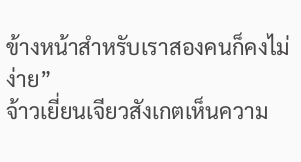ข้างหน้าสำหรับเราสองคนก็คงไม่ง่าย”
จ้าวเยี่ยนเจียวสังเกตเห็นความ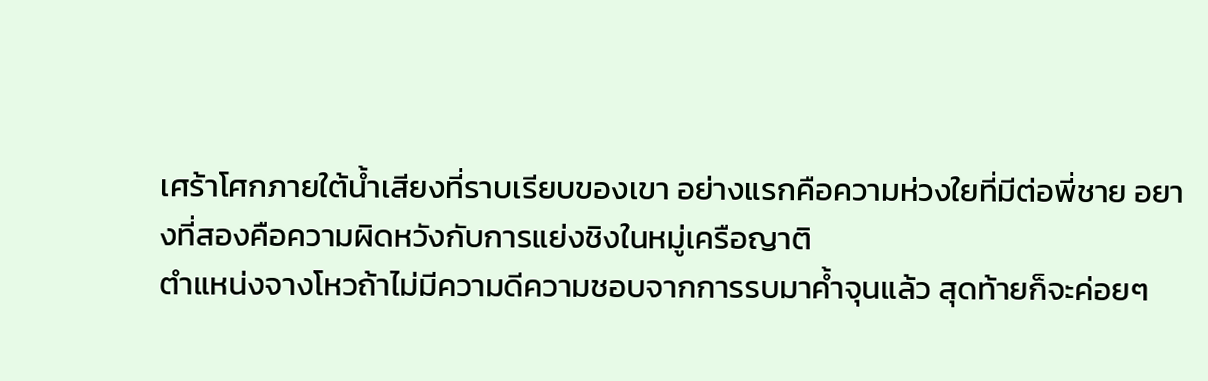เศร้าโศกภายใต้น้ำเสียงที่ราบเรียบของเขา อย่างแรกคือความห่วงใยที่มีต่อพี่ชาย อยางที่สองคือความผิดหวังกับการแย่งชิงในหมู่เครือญาติ
ตำแหน่งจางโหวถ้าไม่มีความดีความชอบจากการรบมาค้ำจุนแล้ว สุดท้ายก็จะค่อยๆ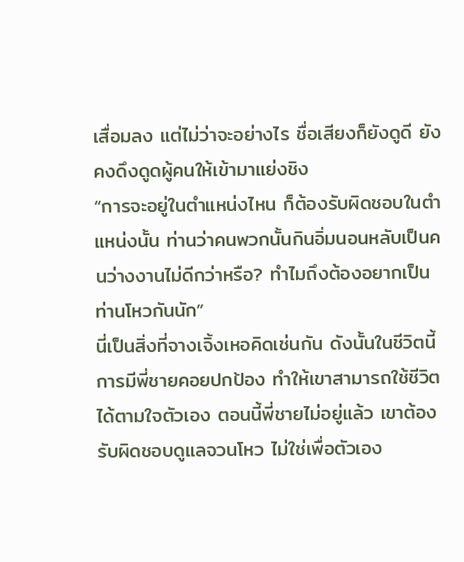เสื่อมลง แต่ไม่ว่าจะอย่างไร ชื่อเสียงก็ยังดูดี ยังคงดึงดูดผู้คนให้เข้ามาแย่งชิง
“การจะอยู่ในตำแหน่งไหน ก็ต้องรับผิดชอบในตำแหน่งนั้น ท่านว่าคนพวกนั้นกินอิ่มนอนหลับเป็นคนว่างงานไม่ดีกว่าหรือ? ทำไมถึงต้องอยากเป็นท่านโหวกันนัก”
นี่เป็นสิ่งที่จางเจิ้งเหอคิดเช่นกัน ดังนั้นในชีวิตนี้การมีพี่ชายคอยปกป้อง ทำให้เขาสามารถใช้ชีวิตได้ตามใจตัวเอง ตอนนี้พี่ชายไม่อยู่แล้ว เขาต้องรับผิดชอบดูแลจวนโหว ไม่ใช่เพื่อตัวเอง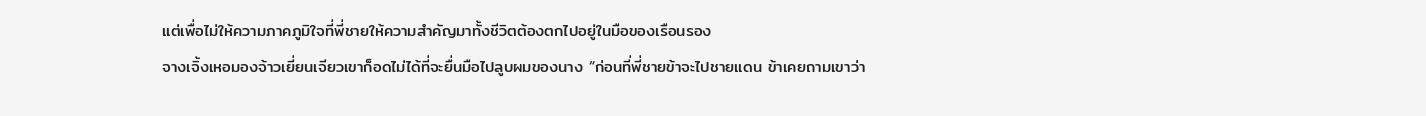แต่เพื่อไม่ให้ความภาคภูมิใจที่พี่ชายให้ความสำคัญมาทั้งชีวิตต้องตกไปอยู่ในมือของเรือนรอง
จางเจิ้งเหอมองจ้าวเยี่ยนเจียวเขาก็อดไม่ได้ที่จะยื่นมือไปลูบผมของนาง “ก่อนที่พี่ชายข้าจะไปชายแดน ข้าเคยถามเขาว่า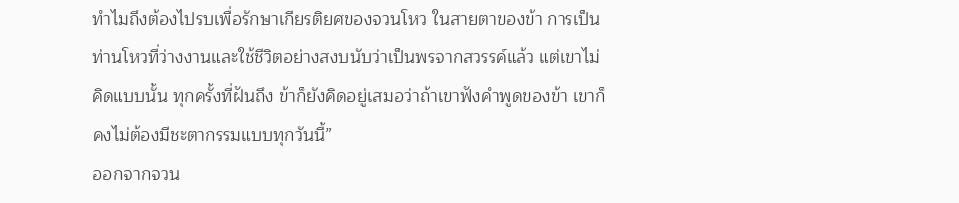ทำไมถึงต้องไปรบเพื่อรักษาเกียรติยศของจวนโหว ในสายตาของข้า การเป็นท่านโหวที่ว่างงานและใช้ชีวิตอย่างสงบนับว่าเป็นพรจากสวรรค์แล้ว แต่เขาไม่คิดแบบนั้น ทุกครั้งที่ฝันถึง ข้าก็ยังคิดอยู่เสมอว่าถ้าเขาฟังคำพูดของข้า เขาก็คงไม่ต้องมีชะตากรรมแบบทุกวันนี้”
ออกจากจวน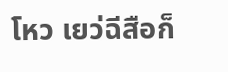โหว เยว่ฉีสือก็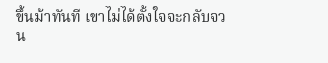ขึ้นม้าทันที เขาไม่ได้ตั้งใจจะกลับจวน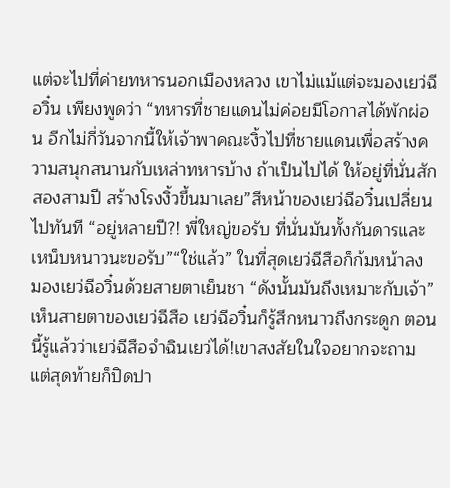แต่จะไปที่ค่ายทหารนอกเมืองหลวง เขาไม่แม้แต่จะมองเยว่ฉีอวิ๋น เพียงพูดว่า “ทหารที่ชายแดนไม่ค่อยมีโอกาสได้พักผ่อน อีกไม่กี่วันจากนี้ให้เจ้าพาคณะงิ้วไปที่ชายแดนเพื่อสร้างความสนุกสนานกับเหล่าทหารบ้าง ถ้าเป็นไปได้ ให้อยู่ที่นั่นสักสองสามปี สร้างโรงงิ้วขึ้นมาเลย”สีหน้าของเยว่ฉีอวิ๋นเปลี่ยนไปทันที “อยู่หลายปี?! พี่ใหญ่ขอรับ ที่นั่นมันทั้งกันดารและเหน็บหนาวนะขอรับ”“ใช่แล้ว” ในที่สุดเยว่ฉีสือก็ก้มหน้าลง มองเยว่ฉีอวิ๋นด้วยสายตาเย็นชา “ดังนั้นมันถึงเหมาะกับเจ้า”เห็นสายตาของเยว่ฉีสือ เยว่ฉีอวิ๋นก็รู้สึกหนาวถึงกระดูก ตอนนี้รู้แล้วว่าเยว่ฉีสือจำฉินเยว่ได้!เขาสงสัยในใจอยากจะถาม แต่สุดท้ายก็ปิดปา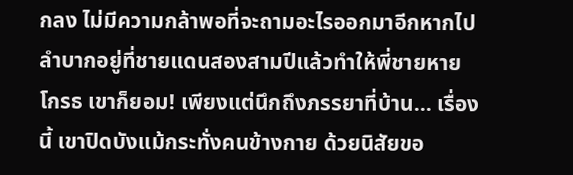กลง ไม่มีความกล้าพอที่จะถามอะไรออกมาอีกหากไปลำบากอยู่ที่ชายแดนสองสามปีแล้วทำให้พี่ชายหายโกรธ เขาก็ยอม! เพียงแต่นึกถึงภรรยาที่บ้าน... เรื่องนี้ เขาปิดบังแม้กระทั่งคนข้างกาย ด้วยนิสัยขอ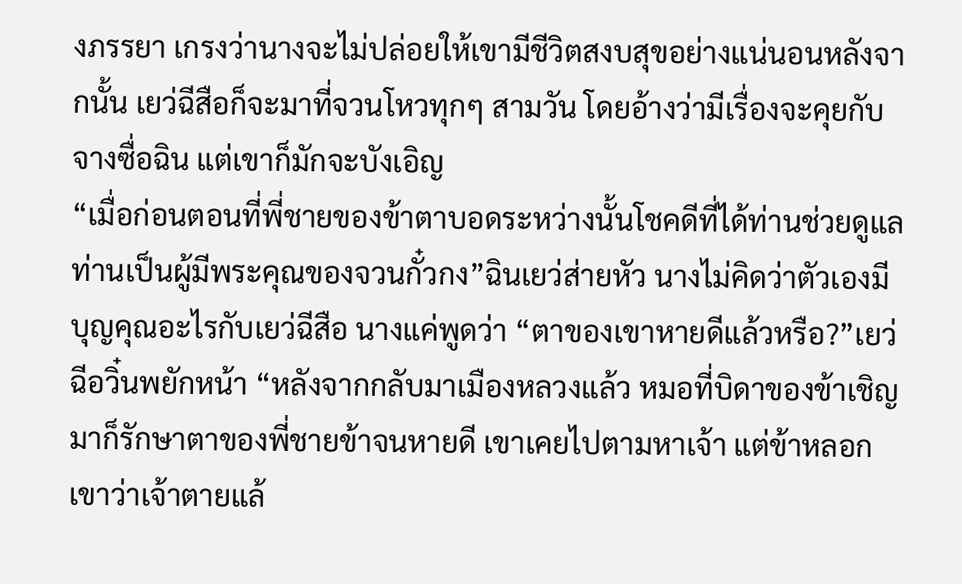งภรรยา เกรงว่านางจะไม่ปล่อยให้เขามีชีวิตสงบสุขอย่างแน่นอนหลังจากนั้น เยว่ฉีสือก็จะมาที่จวนโหวทุกๆ สามวัน โดยอ้างว่ามีเรื่องจะคุยกับจางซื่อฉิน แต่เขาก็มักจะบังเอิญ
“เมื่อก่อนตอนที่พี่ชายของข้าตาบอดระหว่างนั้นโชคดีที่ได้ท่านช่วยดูแล ท่านเป็นผู้มีพระคุณของจวนกั๋วกง”ฉินเยว่ส่ายหัว นางไม่คิดว่าตัวเองมีบุญคุณอะไรกับเยว่ฉีสือ นางแค่พูดว่า “ตาของเขาหายดีแล้วหรือ?”เยว่ฉีอวิ๋นพยักหน้า “หลังจากกลับมาเมืองหลวงแล้ว หมอที่บิดาของข้าเชิญมาก็รักษาตาของพี่ชายข้าจนหายดี เขาเคยไปตามหาเจ้า แต่ข้าหลอกเขาว่าเจ้าตายแล้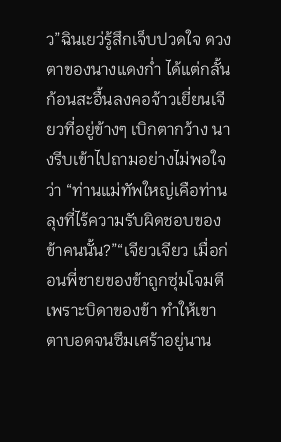ว”ฉินเยว่รู้สึกเจ็บปวดใจ ดวงตาของนางแดงก่ำ ได้แต่กลั้นก้อนสะอื้นลงคอจ้าวเยี่ยนเจียวที่อยู่ข้างๆ เบิกตากว้าง นางรีบเข้าไปถามอย่างไม่พอใจว่า “ท่านแม่ทัพใหญ่เคือท่านลุงที่ไร้ความรับผิดชอบของข้าคนนั้น?”“เจียวเจียว เมื่อก่อนพี่ชายของข้าถูกซุ่มโจมตีเพราะบิดาของข้า ทำให้เขาตาบอดจนซึมเศร้าอยู่นาน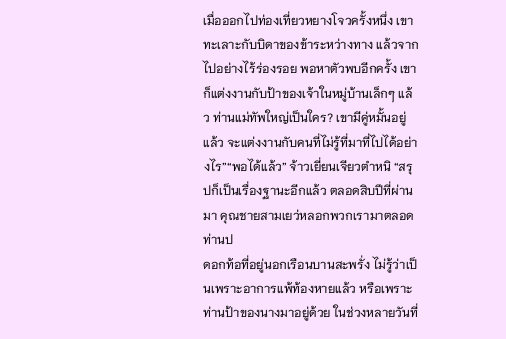เมื่อออกไปท่องเที่ยวหยางโจวครั้งหนึ่ง เขาทะเลาะกับบิดาของข้าระหว่างทาง แล้วจากไปอย่างไร้ร่องรอย พอหาตัวพบอีกครั้ง เขาก็แต่งงานกับป้าของเจ้าในหมู่บ้านเล็กๆ แล้ว ท่านแม่ทัพใหญ่เป็นใคร? เขามีคู่หมั้นอยู่แล้ว จะแต่งงานกับคนที่ไม่รู้ที่มาที่ไปได้อย่างไร”“พอได้แล้ว” จ้าวเยี่ยนเจียวตำหนิ “สรุปก็เป็นเรื่องฐานะอีกแล้ว ตลอดสิบปีที่ผ่านมา คุณชายสามเยว่หลอกพวกเรามาตลอด ท่านป
ดอกท้อที่อยู่นอกเรือนบานสะพรั่ง ไม่รู้ว่าเป็นเพราะอาการแพ้ท้องหายแล้ว หรือเพราะท่านป้าของนางมาอยู่ด้วย ในช่วงหลายวันที่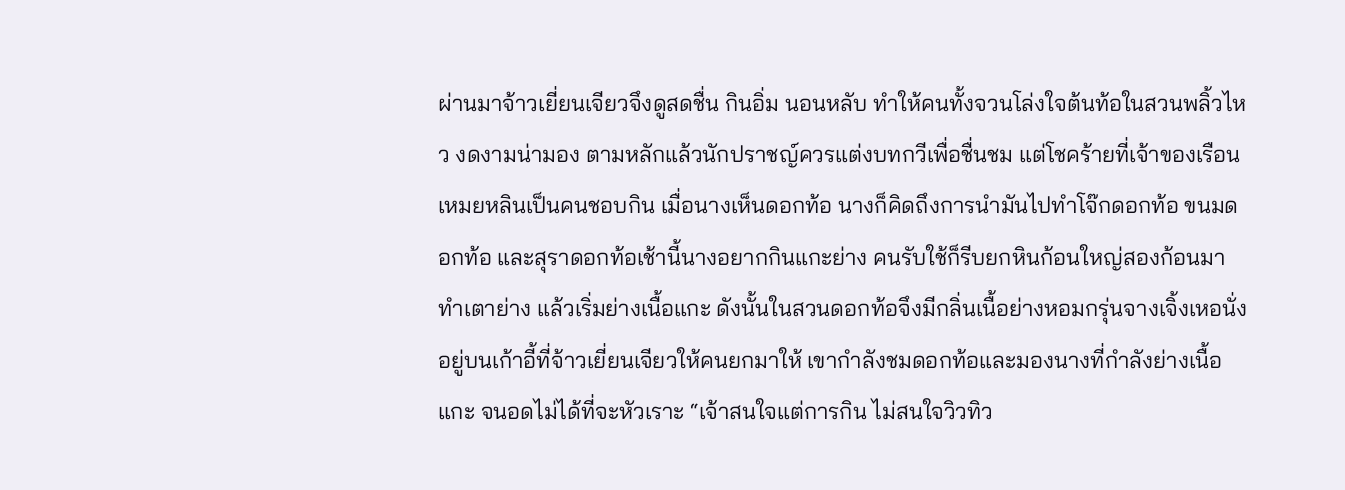ผ่านมาจ้าวเยี่ยนเจียวจึงดูสดชื่น กินอิ่ม นอนหลับ ทำให้คนทั้งจวนโล่งใจต้นท้อในสวนพลิ้วไหว งดงามน่ามอง ตามหลักแล้วนักปราชญ์ควรแต่งบทกวีเพื่อชื่นชม แต่โชคร้ายที่เจ้าของเรือนเหมยหลินเป็นคนชอบกิน เมื่อนางเห็นดอกท้อ นางก็คิดถึงการนำมันไปทำโจ๊กดอกท้อ ขนมดอกท้อ และสุราดอกท้อเช้านี้นางอยากกินแกะย่าง คนรับใช้ก็รีบยกหินก้อนใหญ่สองก้อนมาทำเตาย่าง แล้วเริ่มย่างเนื้อแกะ ดังนั้นในสวนดอกท้อจึงมีกลิ่นเนื้อย่างหอมกรุ่นจางเจิ้งเหอนั่งอยู่บนเก้าอี้ที่จ้าวเยี่ยนเจียวให้คนยกมาให้ เขากำลังชมดอกท้อและมองนางที่กำลังย่างเนื้อแกะ จนอดไม่ได้ที่จะหัวเราะ “เจ้าสนใจแต่การกิน ไม่สนใจวิวทิว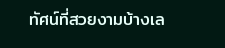ทัศน์ที่สวยงามบ้างเล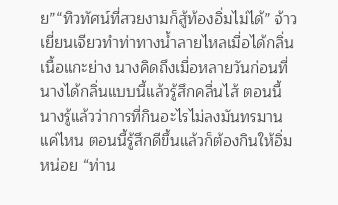ย”“ทิวทัศน์ที่สวยงามก็สู้ท้องอิ่มไม่ได้” จ้าวเยี่ยนเจียวทำท่าทางน้ำลายไหลเมื่อได้กลิ่นเนื้อแกะย่าง นางคิดถึงเมื่อหลายวันก่อนที่นางได้กลิ่นแบบนี้แล้วรู้สึกคลื่นไส้ ตอนนี้นางรู้แล้วว่าการที่กินอะไรไม่ลงมันทรมานแค่ไหน ตอนนี้รู้สึกดีขึ้นแล้วก็ต้องกินให้อิ่มหน่อย “ท่าน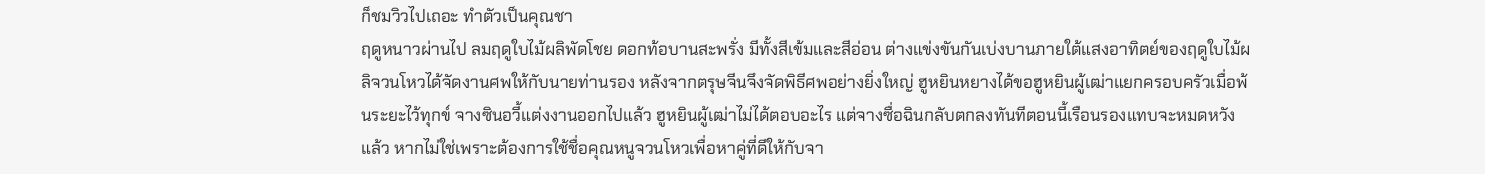ก็ชมวิวไปเถอะ ทำตัวเป็นคุณชา
ฤดูหนาวผ่านไป ลมฤดูใบไม้ผลิพัดโชย ดอกท้อบานสะพรั่ง มีทั้งสีเข้มและสีอ่อน ต่างแข่งขันกันเบ่งบานภายใต้แสงอาทิตย์ของฤดูใบไม้ผลิจวนโหวได้จัดงานศพให้กับนายท่านรอง หลังจากตรุษจีนจึงจัดพิธีศพอย่างยิ่งใหญ่ ฮูหยินหยางได้ขอฮูหยินผู้เฒ่าแยกครอบครัวเมื่อพ้นระยะไว้ทุกข์ จางซินอวี้แต่งงานออกไปแล้ว ฮูหยินผู้เฒ่าไม่ได้ตอบอะไร แต่จางซื่อฉินกลับตกลงทันทีตอนนี้เรือนรองแทบจะหมดหวังแล้ว หากไม่ใช่เพราะต้องการใช้ชื่อคุณหนูจวนโหวเพื่อหาคู่ที่ดีให้กับจา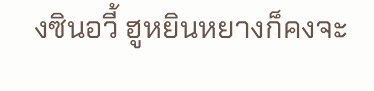งซินอวี้ ฮูหยินหยางก็คงจะ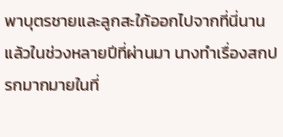พาบุตรชายและลูกสะใภ้ออกไปจากที่นี่นานแล้วในช่วงหลายปีที่ผ่านมา นางทำเรื่องสกปรกมากมายในที่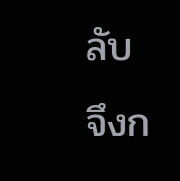ลับ จึงก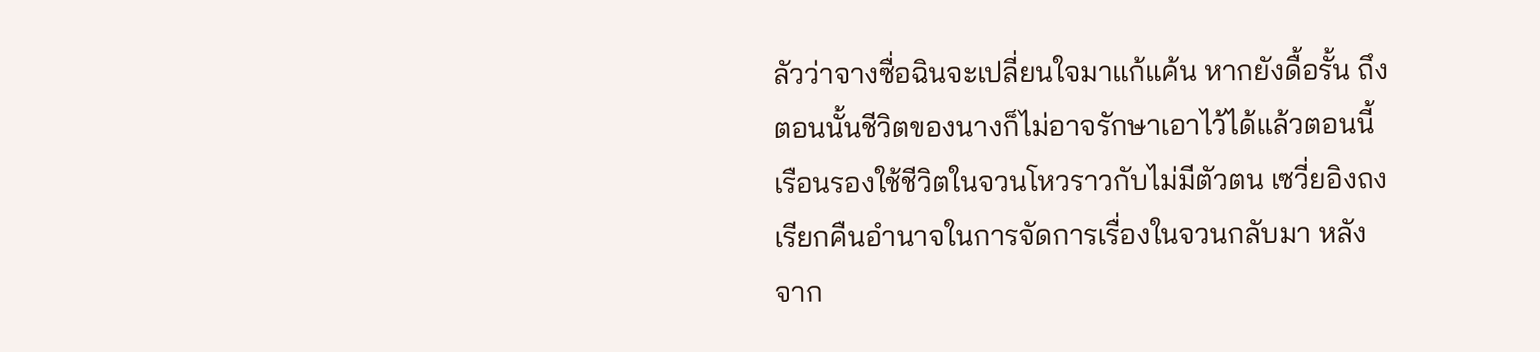ลัวว่าจางซื่อฉินจะเปลี่ยนใจมาแก้แค้น หากยังดื้อรั้น ถึงตอนนั้นชีวิตของนางก็ไม่อาจรักษาเอาไว้ได้แล้วตอนนี้เรือนรองใช้ชีวิตในจวนโหวราวกับไม่มีตัวตน เซวี่ยอิงถงเรียกคืนอำนาจในการจัดการเรื่องในจวนกลับมา หลังจาก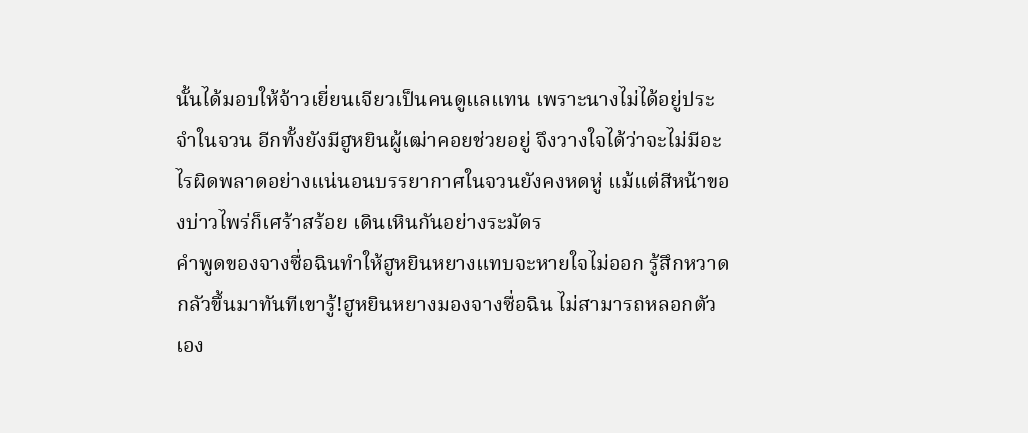นั้นได้มอบให้จ้าวเยี่ยนเจียวเป็นคนดูแลแทน เพราะนางไม่ได้อยู่ประจำในจวน อีกทั้งยังมีฮูหยินผู้เฒ่าคอยช่วยอยู่ จึงวางใจได้ว่าจะไม่มีอะไรผิดพลาดอย่างแน่นอนบรรยากาศในจวนยังคงหดหู่ แม้แต่สีหน้าของบ่าวไพร่ก็เศร้าสร้อย เดินเหินกันอย่างระมัดร
คำพูดของจางซื่อฉินทำให้ฮูหยินหยางแทบจะหายใจไม่ออก รู้สึกหวาดกลัวขึ้นมาทันทีเขารู้!ฮูหยินหยางมองจางซื่อฉิน ไม่สามารถหลอกตัวเอง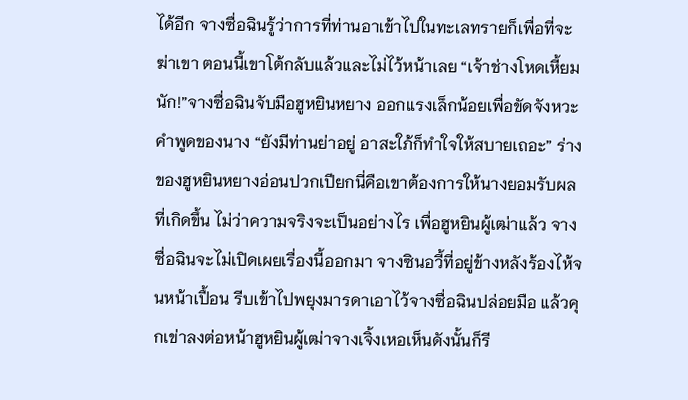ได้อีก จางซื่อฉินรู้ว่าการที่ท่านอาเข้าไปในทะเลทรายก็เพื่อที่จะฆ่าเขา ตอนนี้เขาโต้กลับแล้วและไม่ไว้หน้าเลย “เจ้าช่างโหดเหี้ยมนัก!”จางซื่อฉินจับมือฮูหยินหยาง ออกแรงเล็กน้อยเพื่อขัดจังหวะคำพูดของนาง “ยังมีท่านย่าอยู่ อาสะใภ้ก็ทำใจให้สบายเถอะ” ร่างของฮูหยินหยางอ่อนปวกเปียกนี่คือเขาต้องการให้นางยอมรับผลที่เกิดขึ้น ไม่ว่าความจริงจะเป็นอย่างไร เพื่อฮูหยินผู้เฒ่าแล้ว จางซื่อฉินจะไม่เปิดเผยเรื่องนี้ออกมา จางซินอวี้ที่อยู่ข้างหลังร้องไห้จนหน้าเปื้อน รีบเข้าไปพยุงมารดาเอาไว้จางซื่อฉินปล่อยมือ แล้วคุกเข่าลงต่อหน้าฮูหยินผู้เฒ่าจางเจิ้งเหอเห็นดังนั้นก็รี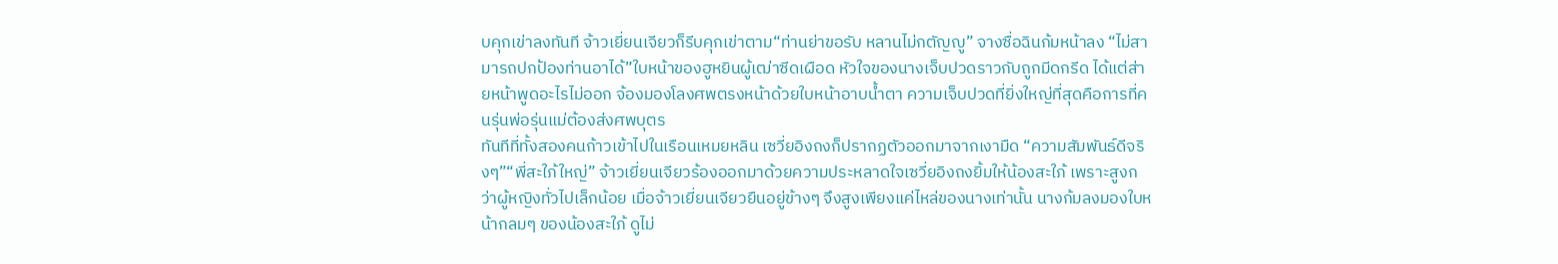บคุกเข่าลงทันที จ้าวเยี่ยนเจียวก็รีบคุกเข่าตาม“ท่านย่าขอรับ หลานไม่กตัญญู” จางซื่อฉินก้มหน้าลง “ไม่สามารถปกป้องท่านอาได้”ใบหน้าของฮูหยินผู้เฒ่าซีดเผือด หัวใจของนางเจ็บปวดราวกับถูกมีดกรีด ได้แต่ส่ายหน้าพูดอะไรไม่ออก จ้องมองโลงศพตรงหน้าด้วยใบหน้าอาบน้ำตา ความเจ็บปวดที่ยิ่งใหญ่ที่สุดคือการที่คนรุ่นพ่อรุ่นแม่ต้องส่งศพบุตร
ทันทีที่ทั้งสองคนก้าวเข้าไปในเรือนเหมยหลิน เซวี่ยอิงถงก็ปรากฏตัวออกมาจากเงามืด “ความสัมพันธ์ดีจริงๆ”“พี่สะใภ้ใหญ่” จ้าวเยี่ยนเจียวร้องออกมาด้วยความประหลาดใจเซวี่ยอิงถงยิ้มให้น้องสะใภ้ เพราะสูงกว่าผู้หญิงทั่วไปเล็กน้อย เมื่อจ้าวเยี่ยนเจียวยืนอยู่ข้างๆ จึงสูงเพียงแค่ไหล่ของนางเท่านั้น นางก้มลงมองใบหน้ากลมๆ ของน้องสะใภ้ ดูไม่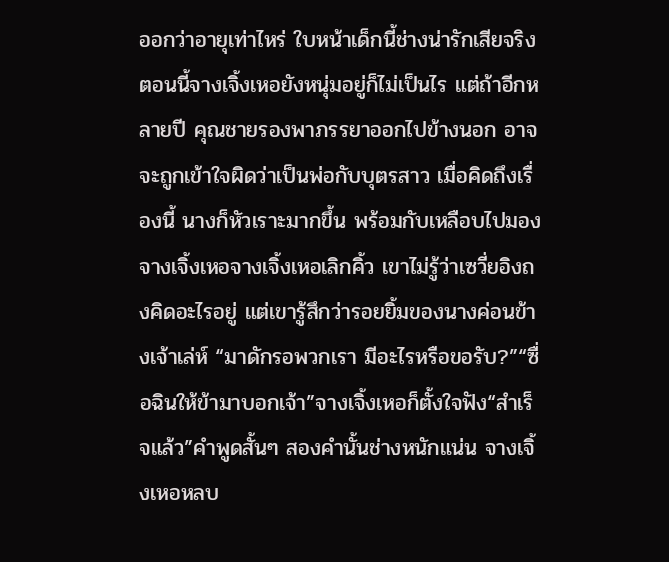ออกว่าอายุเท่าไหร่ ใบหน้าเด็กนี้ช่างน่ารักเสียจริงตอนนี้จางเจิ้งเหอยังหนุ่มอยู่ก็ไม่เป็นไร แต่ถ้าอีกหลายปี คุณชายรองพาภรรยาออกไปข้างนอก อาจจะถูกเข้าใจผิดว่าเป็นพ่อกับบุตรสาว เมื่อคิดถึงเรื่องนี้ นางก็หัวเราะมากขึ้น พร้อมกับเหลือบไปมองจางเจิ้งเหอจางเจิ้งเหอเลิกคิ้ว เขาไม่รู้ว่าเซวี่ยอิงถงคิดอะไรอยู่ แต่เขารู้สึกว่ารอยยิ้มของนางค่อนข้างเจ้าเล่ห์ “มาดักรอพวกเรา มีอะไรหรือขอรับ?”“ซื่อฉินให้ข้ามาบอกเจ้า”จางเจิ้งเหอก็ตั้งใจฟัง“สำเร็จแล้ว”คำพูดสั้นๆ สองคำนั้นช่างหนักแน่น จางเจิ้งเหอหลบ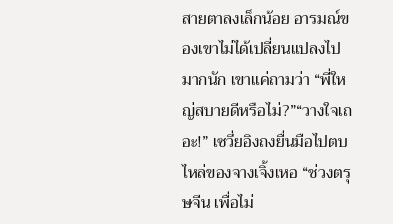สายตาลงเล็กน้อย อารมณ์ของเขาไม่ได้เปลี่ยนแปลงไปมากนัก เขาแค่ถามว่า “พี่ใหญ่สบายดีหรือไม่?”“วางใจเถอะ!” เซวี่ยอิงถงยื่นมือไปตบไหล่ของจางเจิ้งเหอ “ช่วงตรุษจีน เพื่อไม่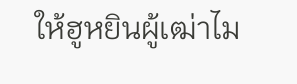ให้ฮูหยินผู้เฒ่าไม